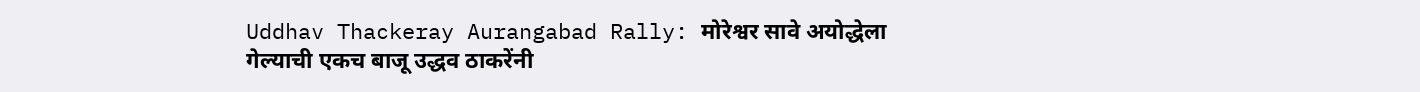Uddhav Thackeray Aurangabad Rally: मोरेश्वर सावे अयोद्धेला गेल्याची एकच बाजू उद्धव ठाकरेंनी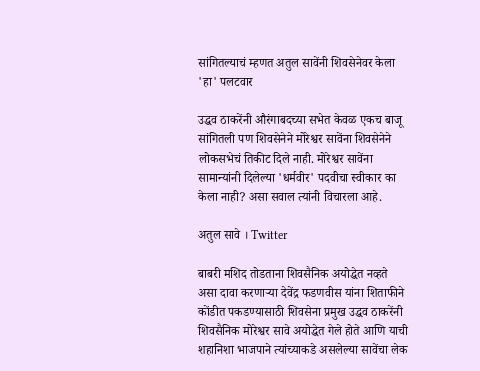सांगितल्याचं म्हणत अतुल सावेंनी शिवसेनेवर केला 'हा' पलटवार

उद्धव ठाकरेंनी औरंगाबदच्या सभेत केवळ एकच बाजू सांगितली पण शिवसेनेने मोरेश्वर सावेंना शिवसेनेने लोकसभेचं तिकीट दिले नाही. मोरेश्वर सावेंना सामान्यांनी दिलेल्या 'धर्मवीर' पदवीचा स्वीकार का केला नाही? असा सवाल त्यांनी विचारला आहे.

अतुल सावे । Twitter

बाबरी मशिद तोडताना शिवसैनिक अयोद्धेत नव्हते असा दावा करणार्‍या देवेंद्र फडणवीस यांना शिताफीने कोंडीत पकडण्यासाठी शिवसेना प्रमुख उद्धव ठाकरेंनी शिवसैनिक मोरेश्वर सावे अयोद्धेत गेले होते आणि याची शहानिशा भाजपाने त्यांच्याकडे असलेल्या सावेंचा लेक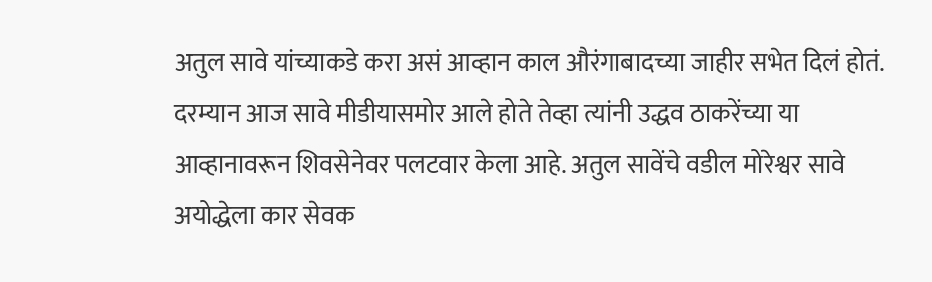अतुल सावे यांच्याकडे करा असं आव्हान काल औरंगाबादच्या जाहीर सभेत दिलं होतं. दरम्यान आज सावे मीडीयासमोर आले होते तेव्हा त्यांनी उद्धव ठाकरेंच्या या आव्हानावरून शिवसेनेवर पलटवार केला आहे. अतुल सावेंचे वडील मोरेश्वर सावे अयोद्धेला कार सेवक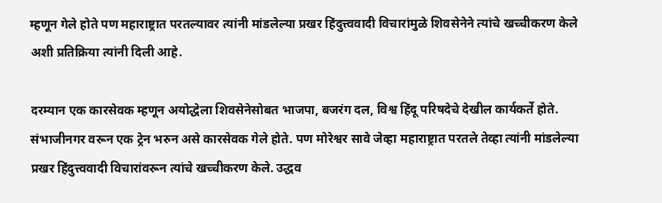म्हणून गेले होते पण महाराष्ट्रात परतल्यावर त्यांनी मांडलेल्या प्रखर हिंदुत्त्ववादी विचारांमुळे शिवसेनेने त्यांचे खच्चीकरण केले अशी प्रतिक्रिया त्यांनी दिली आहे.

दरम्यान एक कारसेवक म्हणून अयोद्धेला शिवसेनेसोबत भाजपा, बजरंग दल, विश्व हिंदू परिषदेचे देखील कार्यकर्ते होते. संभाजीनगर वरून एक ट्रेन भरुन असे कारसेवक गेले होते. पण मोरेश्वर सावे जेव्हा महाराष्ट्रात परतले तेव्हा त्यांनी मांडलेल्या प्रखर हिंदुत्त्ववादी विचारांवरून त्यांचे खच्चीकरण केले. उद्धव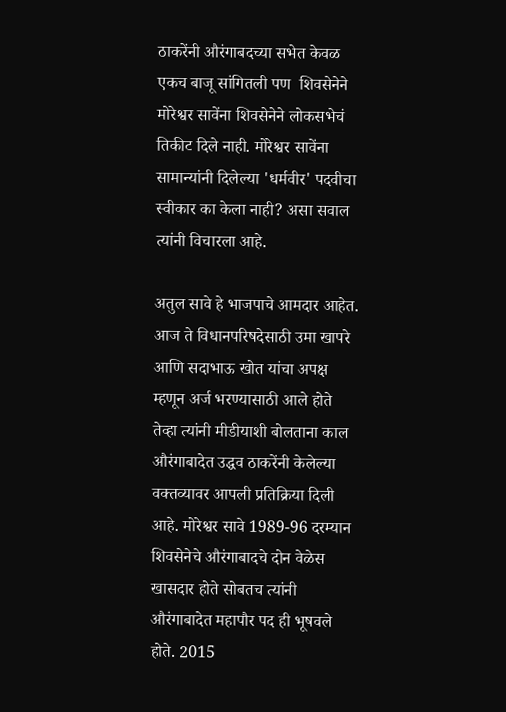ठाकरेंनी औरंगाबदच्या सभेत केवळ एकच बाजू सांगितली पण  शिवसेनेने मोरेश्वर सावेंना शिवसेनेने लोकसभेचं तिकीट दिले नाही. मोरेश्वर सावेंना सामान्यांनी दिलेल्या 'धर्मवीर' पदवीचा स्वीकार का केला नाही? असा सवाल त्यांनी विचारला आहे.

अतुल सावे हे भाजपाचे आमदार आहेत. आज ते विधानपरिषदेसाठी उमा खापरे आणि सदाभाऊ खोत यांचा अपक्ष म्हणून अर्ज भरण्यासाठी आले होते तेव्हा त्यांनी मीडीयाशी बोलताना काल औरंगाबादेत उद्धव ठाकरेंनी केलेल्या वक्तव्यावर आपली प्रतिक्रिया दिली आहे. मोरेश्वर सावे 1989-96 दरम्यान शिवसेनेचे औरंगाबादचे दोन वेळेस खासदार होते सोबतच त्यांनी औरंगाबादेत महापौर पद ही भूषवले होते. 2015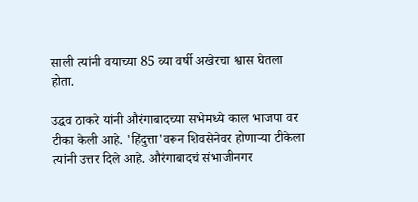साली त्यांनी वयाच्या 85 व्या वर्षी अखेरचा श्वास घेतला होता.

उद्धव ठाकरे यांनी औरंगाबादच्या सभेमध्ये काल भाजपा वर टीका केली आहे. 'हिंदुत्ता'वरून शिवसेनेवर होणार्‍या टीकेला त्यांनी उत्तर दिले आहे. औरंगाबादचं संभाजीनगर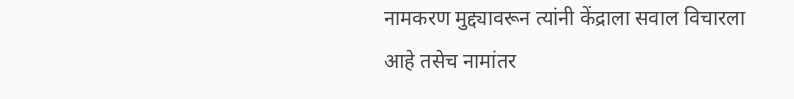नामकरण मुद्द्यावरून त्यांनी केंद्राला सवाल विचारला आहे तसेच नामांतर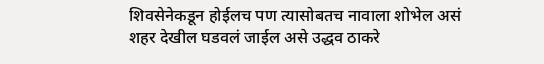शिवसेनेकडून होईलच पण त्यासोबतच नावाला शोभेल असं शहर देखील घडवलं जाईल असे उद्धव ठाकरे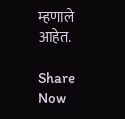म्हणाले आहेत.

Share Now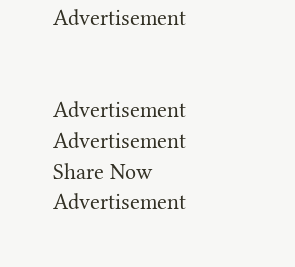Advertisement


Advertisement
Advertisement
Share Now
Advertisement